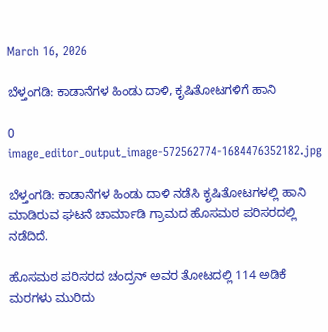March 16, 2026

ಬೆಳ್ತಂಗಡಿ: ಕಾಡಾನೆಗಳ ಹಿಂಡು ದಾಳಿ, ಕೃಷಿತೋಟಗಳಿಗೆ ಹಾನಿ

0
image_editor_output_image-572562774-1684476352182.jpg

ಬೆಳ್ತಂಗಡಿ: ಕಾಡಾನೆಗಳ ಹಿಂಡು ದಾಳಿ ನಡೆಸಿ ಕೃಷಿತೋಟಗಳಲ್ಲಿ ಹಾನಿ ಮಾಡಿರುವ ಘಟನೆ ಚಾರ್ಮಾಡಿ ಗ್ರಾಮದ ಹೊಸಮಠ ಪರಿಸರದಲ್ಲಿ ನಡೆದಿದೆ.

ಹೊಸಮಠ ಪರಿಸರದ ಚಂದ್ರನ್‌ ಅವರ ತೋಟದಲ್ಲಿ 114 ಅಡಿಕೆ ಮರಗಳು ಮುರಿದು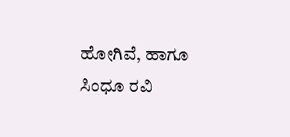ಹೋಗಿವೆ, ಹಾಗೂ ಸಿಂಧೂ ರವಿ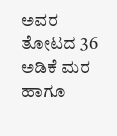ಅವರ ತೋಟದ 36 ಅಡಿಕೆ ಮರ ಹಾಗೂ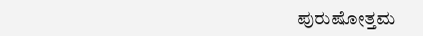ಪುರುಷೋತ್ತಮ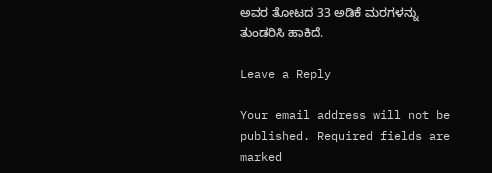ಅವರ ತೋಟದ 33 ಅಡಿಕೆ ಮರಗಳನ್ನು ತುಂಡರಿಸಿ ಹಾಕಿದೆ.

Leave a Reply

Your email address will not be published. Required fields are marked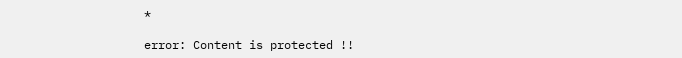*

error: Content is protected !!